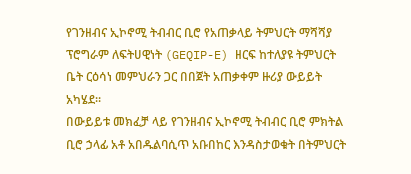የገንዘብና ኢኮኖሚ ትብብር ቢሮ የአጠቃላይ ትምህርት ማሻሻያ ፕሮግራም ለፍትሀዊነት (GEQIP-E) ዘርፍ ከተለያዩ ትምህርት ቤት ርዕሳነ መምህራን ጋር በበጀት አጠቃቀም ዙሪያ ውይይት አካሄደ።
በውይይቱ መክፈቻ ላይ የገንዘብና ኢኮኖሚ ትብብር ቢሮ ምክትል ቢሮ ኃላፊ አቶ አበዱልባሲጥ አቡበከር እንዳስታወቁት በትምህርት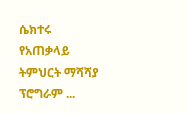ሴክተሩ የአጠቃላይ ትምህርት ማሻሻያ ፕሮግራም ...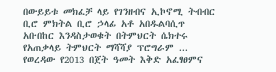በውይይቱ መክፈቻ ላይ የገንዘብና ኢኮኖሚ ትብብር ቢሮ ምክትል ቢሮ ኃላፊ አቶ አበዱልባሲጥ አቡበከር እንዳስታወቁት በትምህርት ሴክተሩ የአጠቃላይ ትምህርት ማሻሻያ ፕሮግራም ...
የወረዳው የ2013 በጀት ዓመት እቅድ አፈፃፀምና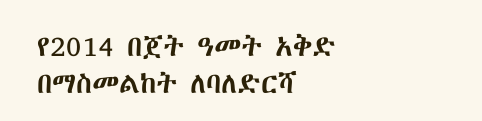የ2014 በጀት ዓመት አቅድ በማስመልከት ለባለድርሻ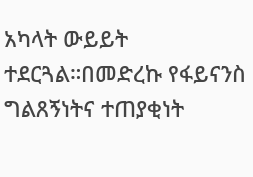አካላት ውይይት ተደርጓል።በመድረኩ የፋይናንስ ግልጸኝነትና ተጠያቂነት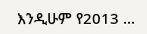እንዲሁም የ2013 ...